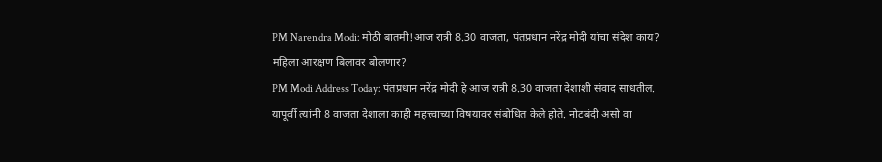PM Narendra Modi: मोठी बातमी!आज रात्री 8.30 वाजता, पंतप्रधान नरेंद्र मोदी यांचा संदेश काय? महिला आरक्षण बिलावर बोलणार?
PM Modi Address Today: पंतप्रधान नरेंद्र मोदी हे आज रात्री 8.30 वाजता देशाशी संवाद साधतील. यापूर्वी त्यांनी 8 वाजता देशाला काही महत्त्वाच्या विषयावर संबोधित केले होते. नोटबंदी असो वा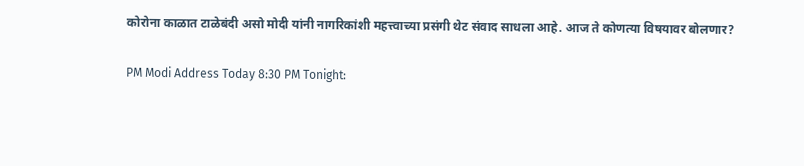कोरोना काळात टाळेबंदी असो मोदी यांनी नागरिकांशी महत्त्वाच्या प्रसंगी थेट संवाद साधला आहे. आज ते कोणत्या विषयावर बोलणार?

PM Modi Address Today 8:30 PM Tonight: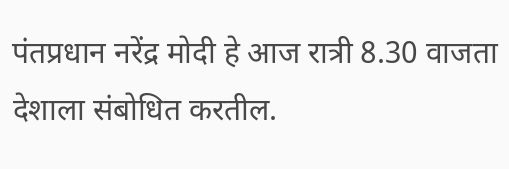पंतप्रधान नरेंद्र मोदी हे आज रात्री 8.30 वाजता देशाला संबोधित करतील.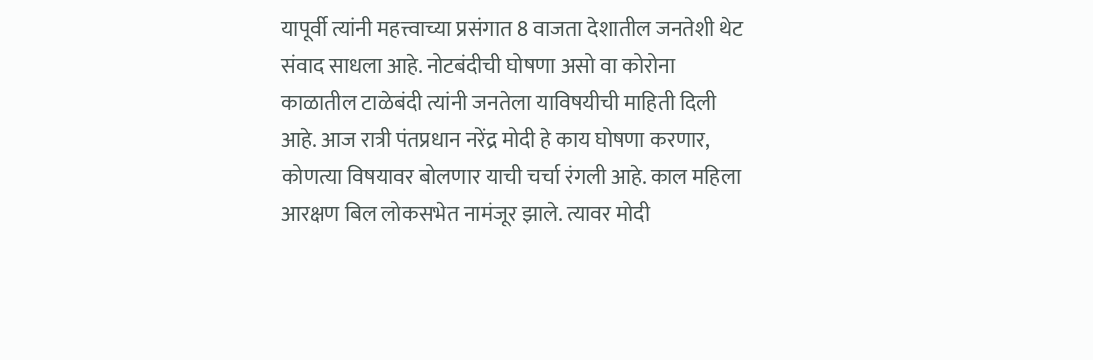यापूर्वी त्यांनी महत्त्वाच्या प्रसंगात 8 वाजता देशातील जनतेशी थेट संवाद साधला आहे. नोटबंदीची घोषणा असो वा कोरोना काळातील टाळेबंदी त्यांनी जनतेला याविषयीची माहिती दिली आहे. आज रात्री पंतप्रधान नरेंद्र मोदी हे काय घोषणा करणार, कोणत्या विषयावर बोलणार याची चर्चा रंगली आहे. काल महिला आरक्षण बिल लोकसभेत नामंजूर झाले. त्यावर मोदी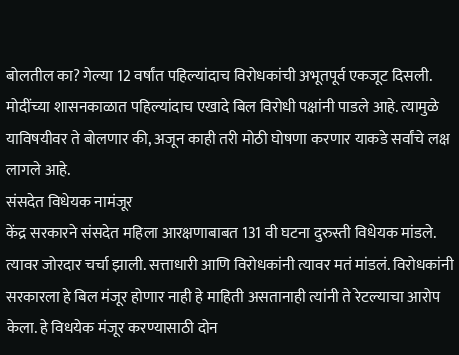बोलतील का? गेल्या 12 वर्षांत पहिल्यांदाच विरोधकांची अभूतपूर्व एकजूट दिसली. मोदींच्या शासनकाळात पहिल्यांदाच एखादे बिल विरोधी पक्षांनी पाडले आहे. त्यामुळे याविषयीवर ते बोलणार की, अजून काही तरी मोठी घोषणा करणार याकडे सर्वांचे लक्ष लागले आहे.
संसदेत विधेयक नामंजूर
केंद्र सरकारने संसदेत महिला आरक्षणाबाबत 131 वी घटना दुरुस्ती विधेयक मांडले. त्यावर जोरदार चर्चा झाली. सत्ताधारी आणि विरोधकांनी त्यावर मतं मांडलं. विरोधकांनी सरकारला हे बिल मंजूर होणार नाही हे माहिती असतानाही त्यांनी ते रेटल्याचा आरोप केला. हे विधयेक मंजूर करण्यासाठी दोन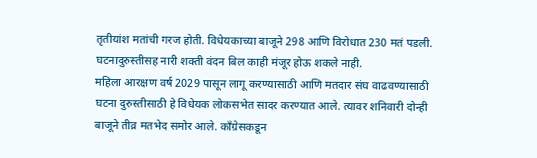तृतीयांश मतांची गरज होती. विधेयकाच्या बाजूने 298 आणि विरोधात 230 मतं पडली. घटनादुरुस्तीसह नारी शक्ती वंदन बिल काही मंजूर होऊ शकले नाही.
महिला आरक्षण वर्ष 2029 पासून लागू करण्यासाठी आणि मतदार संघ वाढवण्यासाठी घटना दुरुस्तीसाठी हे विधेयक लोकसभेत सादर करण्यात आले. त्यावर शनिवारी दोन्ही बाजूने तीव्र मतभेद समोर आले. काँग्रेसकडून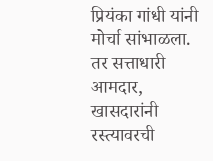प्रियंका गांधी यांनी मोर्चा सांभाळला. तर सत्ताधारी आमदार, खासदारांनी रस्त्यावरची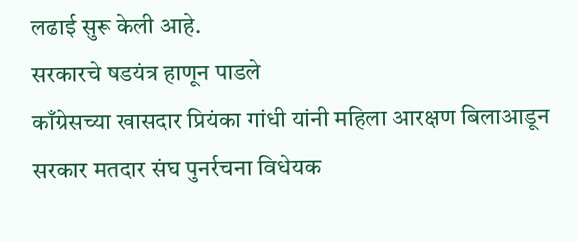लढाई सुरू केली आहे.
सरकारचे षडयंत्र हाणून पाडले
काँग्रेसच्या खासदार प्रियंका गांधी यांनी महिला आरक्षण बिलाआडून सरकार मतदार संघ पुनर्रचना विधेयक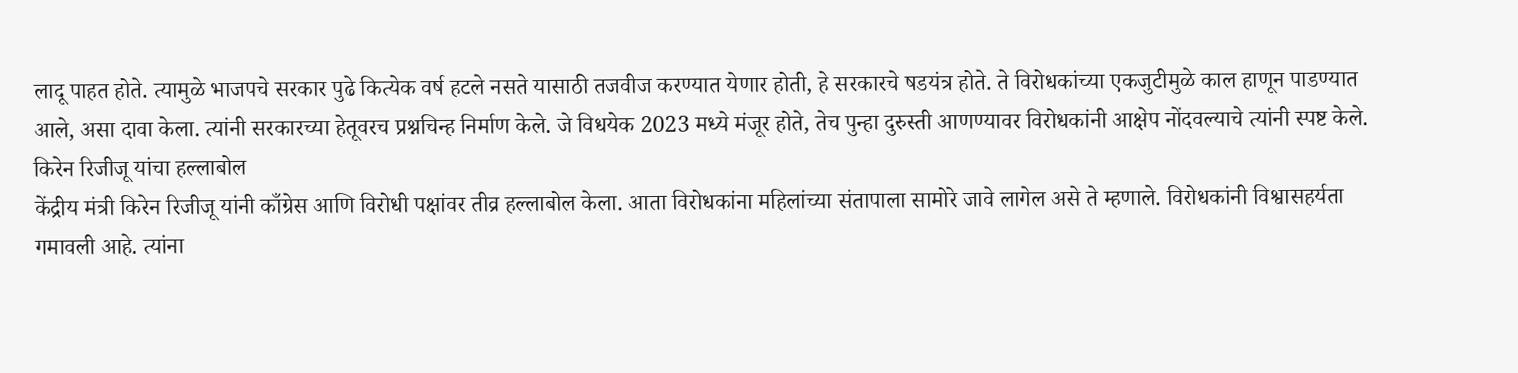लादू पाहत होते. त्यामुळे भाजपचे सरकार पुढे कित्येक वर्ष हटले नसते यासाठी तजवीज करण्यात येणार होती, हे सरकारचे षडयंत्र होते. ते विरोधकांच्या एकजुटीमुळे काल हाणून पाडण्यात आले, असा दावा केला. त्यांनी सरकारच्या हेतूवरच प्रश्नचिन्ह निर्माण केले. जे विधयेक 2023 मध्ये मंजूर होते, तेच पुन्हा दुरुस्ती आणण्यावर विरोधकांनी आक्षेप नोंदवल्याचे त्यांनी स्पष्ट केले.
किरेन रिजीजू यांचा हल्लाबोल
केंद्रीय मंत्री किरेन रिजीजू यांनी काँग्रेस आणि विरोधी पक्षांवर तीव्र हल्लाबोल केला. आता विरोधकांना महिलांच्या संतापाला सामोरे जावे लागेल असे ते म्हणाले. विरोधकांनी विश्वासहर्यता गमावली आहे. त्यांना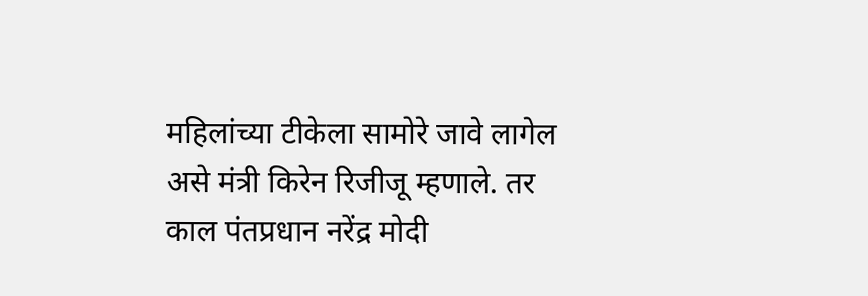महिलांच्या टीकेला सामोरे जावे लागेल असे मंत्री किरेन रिजीजू म्हणाले. तर काल पंतप्रधान नरेंद्र मोदी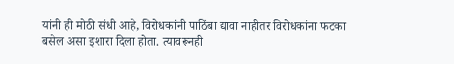यांनी ही मोठी संधी आहे, विरोधकांनी पाठिंबा द्यावा नाहीतर विरोधकांना फटका बसेल असा इशारा दिला होता. त्यावरूनही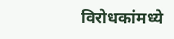विरोधकांमध्ये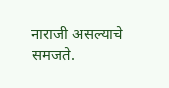नाराजी असल्याचे समजते.